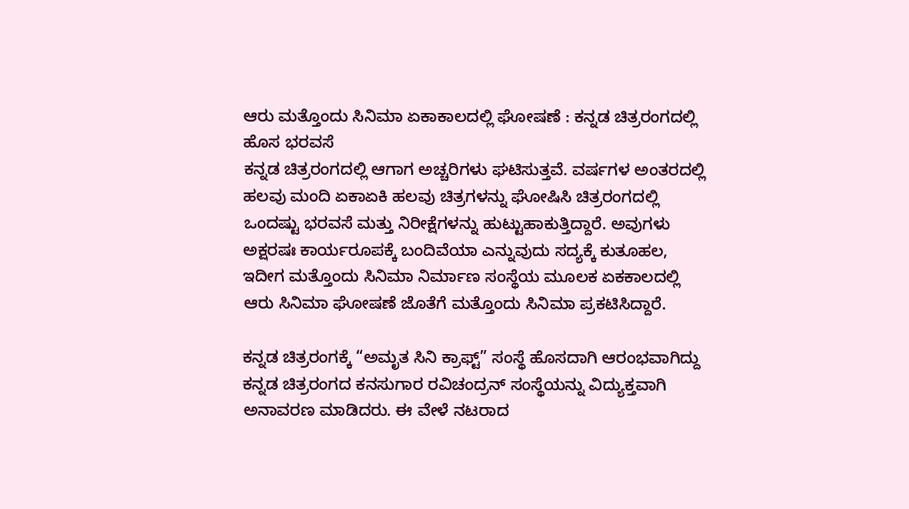ಆರು ಮತ್ತೊಂದು ಸಿನಿಮಾ ಏಕಾಕಾಲದಲ್ಲಿ ಘೋಷಣೆ : ಕನ್ನಡ ಚಿತ್ರರಂಗದಲ್ಲಿ ಹೊಸ ಭರವಸೆ
ಕನ್ನಡ ಚಿತ್ರರಂಗದಲ್ಲಿ ಆಗಾಗ ಅಚ್ಚರಿಗಳು ಘಟಿಸುತ್ತವೆ. ವರ್ಷಗಳ ಅಂತರದಲ್ಲಿ ಹಲವು ಮಂದಿ ಏಕಾಏಕಿ ಹಲವು ಚಿತ್ರಗಳನ್ನು ಘೋಷಿಸಿ ಚಿತ್ರರಂಗದಲ್ಲಿ ಒಂದಷ್ಟು ಭರವಸೆ ಮತ್ತು ನಿರೀಕ್ಷೆಗಳನ್ನು ಹುಟ್ಟುಹಾಕುತ್ತಿದ್ದಾರೆ. ಅವುಗಳು ಅಕ್ಷರಷಃ ಕಾರ್ಯರೂಪಕ್ಕೆ ಬಂದಿವೆಯಾ ಎನ್ನುವುದು ಸದ್ಯಕ್ಕೆ ಕುತೂಹಲ, ಇದೀಗ ಮತ್ತೊಂದು ಸಿನಿಮಾ ನಿರ್ಮಾಣ ಸಂಸ್ಥೆಯ ಮೂಲಕ ಏಕಕಾಲದಲ್ಲಿ ಆರು ಸಿನಿಮಾ ಘೋಷಣೆ ಜೊತೆಗೆ ಮತ್ತೊಂದು ಸಿನಿಮಾ ಪ್ರಕಟಿಸಿದ್ದಾರೆ.

ಕನ್ನಡ ಚಿತ್ರರಂಗಕ್ಕೆ “ಅಮೃತ ಸಿನಿ ಕ್ರಾಫ್ಟ್” ಸಂಸ್ಥೆ ಹೊಸದಾಗಿ ಆರಂಭವಾಗಿದ್ದು ಕನ್ನಡ ಚಿತ್ರರಂಗದ ಕನಸುಗಾರ ರವಿಚಂದ್ರನ್ ಸಂಸ್ಥೆಯನ್ನು ವಿದ್ಯುಕ್ತವಾಗಿ ಅನಾವರಣ ಮಾಡಿದರು. ಈ ವೇಳೆ ನಟರಾದ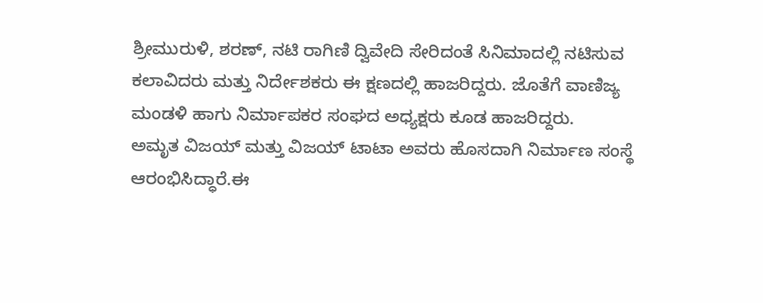ಶ್ರೀಮುರುಳಿ, ಶರಣ್, ನಟಿ ರಾಗಿಣಿ ದ್ವಿವೇದಿ ಸೇರಿದಂತೆ ಸಿನಿಮಾದಲ್ಲಿ ನಟಿಸುವ ಕಲಾವಿದರು ಮತ್ತು ನಿರ್ದೇಶಕರು ಈ ಕ್ಷಣದಲ್ಲಿ ಹಾಜರಿದ್ದರು. ಜೊತೆಗೆ ವಾಣಿಜ್ಯ ಮಂಡಳಿ ಹಾಗು ನಿರ್ಮಾಪಕರ ಸಂಘದ ಅಧ್ಯಕ್ಷರು ಕೂಡ ಹಾಜರಿದ್ದರು.
ಅಮೃತ ವಿಜಯ್ ಮತ್ತು ವಿಜಯ್ ಟಾಟಾ ಅವರು ಹೊಸದಾಗಿ ನಿರ್ಮಾಣ ಸಂಸ್ಥೆ ಆರಂಭಿಸಿದ್ಧಾರೆ.ಈ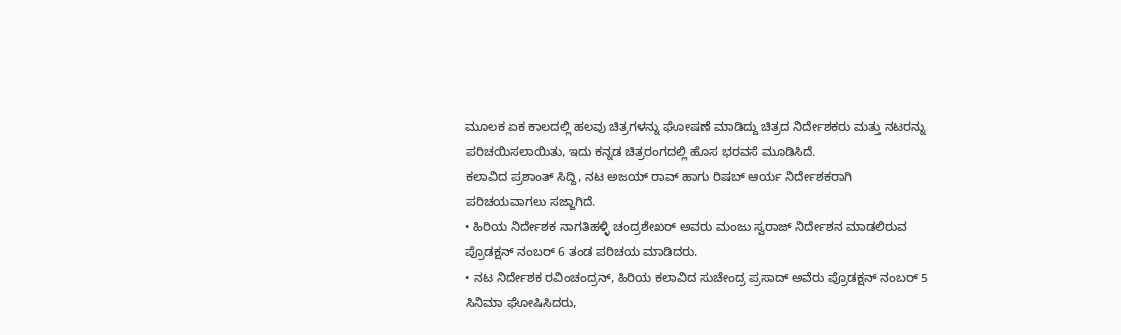ಮೂಲಕ ಏಕ ಕಾಲದಲ್ಲಿ ಹಲವು ಚಿತ್ರಗಳನ್ನು ಘೋಷಣೆ ಮಾಡಿದ್ದು ಚಿತ್ರದ ನಿರ್ದೇಶಕರು ಮತ್ತು ನಟರನ್ನು ಪರಿಚಯಿಸಲಾಯಿತು, ಇದು ಕನ್ನಡ ಚಿತ್ರರಂಗದಲ್ಲಿ ಹೊಸ ಭರವಸೆ ಮೂಡಿಸಿದೆ.
ಕಲಾವಿದ ಪ್ರಶಾಂತ್ ಸಿದ್ದಿ, ನಟ ಅಜಯ್ ರಾವ್ ಹಾಗು ರಿಷಬ್ ಆರ್ಯ ನಿರ್ದೇಶಕರಾಗಿ ಪರಿಚಯವಾಗಲು ಸಜ್ಜಾಗಿದೆ.
• ಹಿರಿಯ ನಿರ್ದೇಶಕ ನಾಗತಿಹಳ್ಳಿ ಚಂದ್ರಶೇಖರ್ ಅವರು ಮಂಜು ಸ್ವರಾಜ್ ನಿರ್ದೇಶನ ಮಾಡಲಿರುವ ಪ್ರೊಡಕ್ಷನ್ ನಂಬರ್ 6 ತಂಡ ಪರಿಚಯ ಮಾಡಿದರು.
• ನಟ ನಿರ್ದೇಶಕ ರವಿಂಚಂದ್ರನ್, ಹಿರಿಯ ಕಲಾವಿದ ಸುಚೇಂದ್ರ ಪ್ರಸಾದ್ ಅವೆರು ಪ್ರೊಡಕ್ಷನ್ ನಂಬರ್ 5 ಸಿನಿಮಾ ಘೋಷಿಸಿದರು,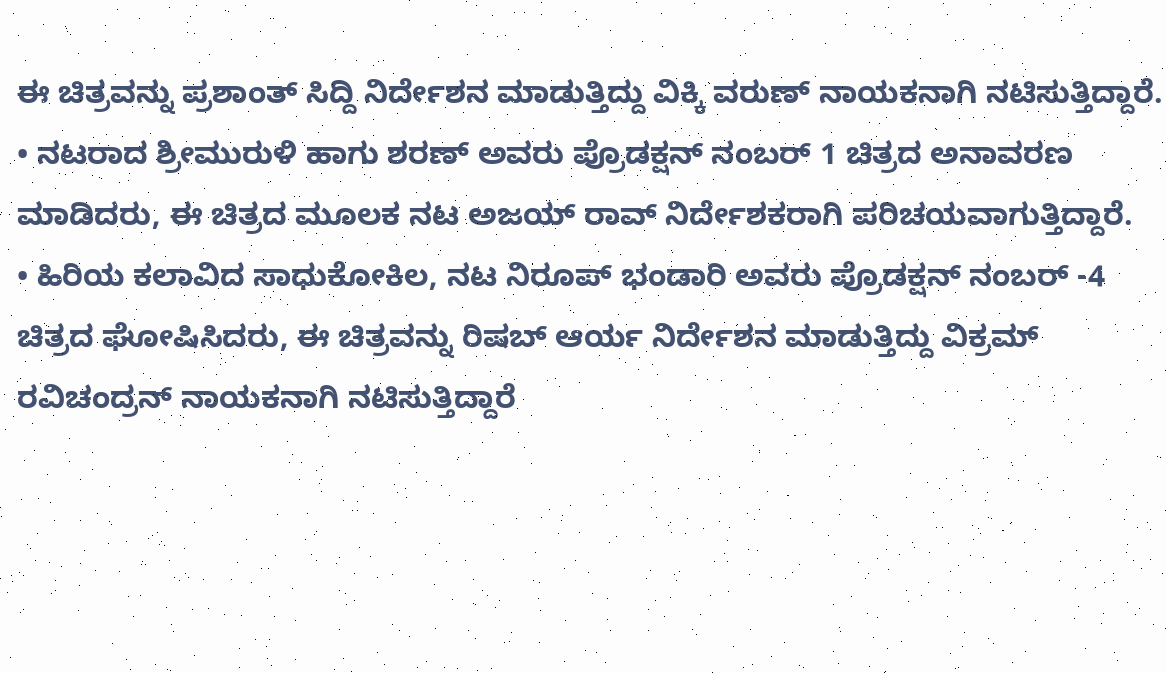ಈ ಚಿತ್ರವನ್ನು ಪ್ರಶಾಂತ್ ಸಿದ್ದಿ ನಿರ್ದೇಶನ ಮಾಡುತ್ತಿದ್ದು ವಿಕ್ಕಿ ವರುಣ್ ನಾಯಕನಾಗಿ ನಟಿಸುತ್ತಿದ್ದಾರೆ.
• ನಟರಾದ ಶ್ರೀಮುರುಳಿ ಹಾಗು ಶರಣ್ ಅವರು ಪ್ರೊಡಕ್ಷನ್ ನಂಬರ್ 1 ಚಿತ್ರದ ಅನಾವರಣ ಮಾಡಿದರು, ಈ ಚಿತ್ರದ ಮೂಲಕ ನಟ ಅಜಯ್ ರಾವ್ ನಿರ್ದೇಶಕರಾಗಿ ಪರಿಚಯವಾಗುತ್ತಿದ್ದಾರೆ.
• ಹಿರಿಯ ಕಲಾವಿದ ಸಾಧುಕೋಕಿಲ, ನಟ ನಿರೂಪ್ ಭಂಡಾರಿ ಅವರು ಪ್ರೊಡಕ್ಷನ್ ನಂಬರ್ -4 ಚಿತ್ರದ ಘೋಷಿಸಿದರು, ಈ ಚಿತ್ರವನ್ನು ರಿಷಬ್ ಆರ್ಯ ನಿರ್ದೇಶನ ಮಾಡುತ್ತಿದ್ದು ವಿಕ್ರಮ್ ರವಿಚಂದ್ರನ್ ನಾಯಕನಾಗಿ ನಟಿಸುತ್ತಿದ್ದಾರೆ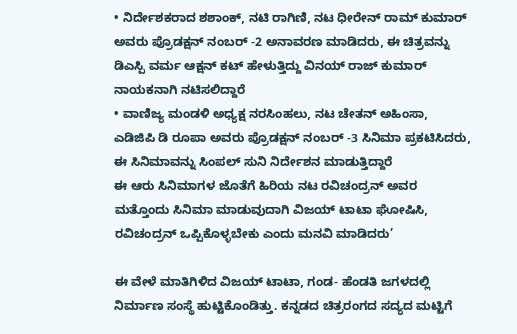• ನಿರ್ದೇಶಕರಾದ ಶಶಾಂಕ್, ನಟಿ ರಾಗಿಣಿ, ನಟ ಧೀರೇನ್ ರಾಮ್ ಕುಮಾರ್ ಅವರು ಪ್ರೊಡಕ್ಷನ್ ನಂಬರ್ -2 ಅನಾವರಣ ಮಾಡಿದರು, ಈ ಚಿತ್ರವನ್ನು ಡಿಎಸ್ಪಿ ವರ್ಮ ಆಕ್ಷನ್ ಕಟ್ ಹೇಳುತ್ತಿದ್ದು ವಿನಯ್ ರಾಜ್ ಕುಮಾರ್ ನಾಯಕನಾಗಿ ನಟಿಸಲಿದ್ದಾರೆ
• ವಾಣಿಜ್ಯ ಮಂಡಳಿ ಅಧ್ಯಕ್ಷ ನರಸಿಂಹಲು, ನಟ ಚೇತನ್ ಅಹಿಂಸಾ, ಎಡಿಜಿಪಿ ಡಿ ರೂಪಾ ಅವರು ಪ್ರೊಡಕ್ಷನ್ ನಂಬರ್ -3 ಸಿನಿಮಾ ಪ್ರಕಟಿಸಿದರು, ಈ ಸಿನಿಮಾವನ್ನು ಸಿಂಪಲ್ ಸುನಿ ನಿರ್ದೇಶನ ಮಾಡುತ್ತಿದ್ದಾರೆ
ಈ ಆರು ಸಿನಿಮಾಗಳ ಜೊತೆಗೆ ಹಿರಿಯ ನಟ ರವಿಚಂದ್ರನ್ ಅವರ ಮತ್ತೊಂದು ಸಿನಿಮಾ ಮಾಡುವುದಾಗಿ ವಿಜಯ್ ಟಾಟಾ ಘೋಷಿಸಿ, ರವಿಚಂದ್ರನ್ ಒಪ್ಪಿಕೊಳ್ಳಬೇಕು ಎಂದು ಮನವಿ ಮಾಡಿದರು’

ಈ ವೇಳೆ ಮಾತಿಗಿಳಿದ ವಿಜಯ್ ಟಾಟಾ, ಗಂಡ- ಹೆಂಡತಿ ಜಗಳದಲ್ಲಿ ನಿರ್ಮಾಣ ಸಂಸ್ಥೆ ಹುಟ್ಟಿಕೊಂಡಿತ್ತು. ಕನ್ನಡದ ಚಿತ್ರರಂಗದ ಸದ್ಯದ ಮಟ್ಟಿಗೆ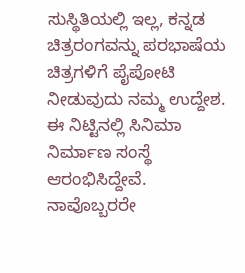ಸುಸ್ಥಿತಿಯಲ್ಲಿ ಇಲ್ಲ, ಕನ್ನಡ ಚಿತ್ರರಂಗವನ್ನು ಪರಭಾಷೆಯ ಚಿತ್ರಗಳಿಗೆ ಪೈಪೋಟಿ ನೀಡುವುದು ನಮ್ಮ ಉದ್ದೇಶ. ಈ ನಿಟ್ಟಿನಲ್ಲಿ ಸಿನಿಮಾ ನಿರ್ಮಾಣ ಸಂಸ್ಥೆ ಆರಂಭಿಸಿದ್ದೇವೆ. ನಾವೊಬ್ಬರರೇ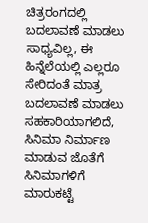ಚಿತ್ರರಂಗದಲ್ಲಿ ಬದಲಾವಣೆ ಮಾಡಲು ಸಾಧ್ಯವಿಲ್ಲ, ಈ ಹಿನ್ನೆಲೆಯಲ್ಲಿ ಎಲ್ಲರೂ ಸೇರಿದಂತೆ ಮಾತ್ರ ಬದಲಾವಣೆ ಮಾಡಲು ಸಹಕಾರಿಯಾಗಲಿದೆ, ಸಿನಿಮಾ ನಿರ್ಮಾಣ ಮಾಡುವ ಜೊತೆಗೆ ಸಿನಿಮಾಗಳಿಗೆ ಮಾರುಕಟ್ಟೆ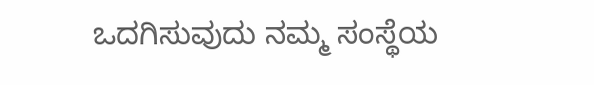ಒದಗಿಸುವುದು ನಮ್ಮ ಸಂಸ್ಥೆಯ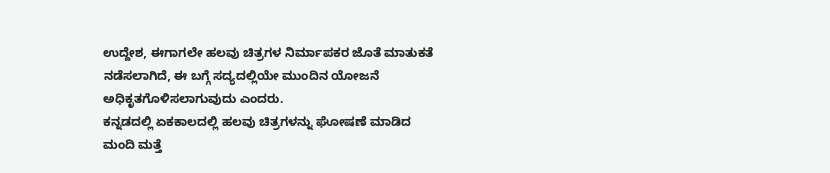ಉದ್ದೇಶ, ಈಗಾಗಲೇ ಹಲವು ಚಿತ್ರಗಳ ನಿರ್ಮಾಪಕರ ಜೊತೆ ಮಾತುಕತೆ ನಡೆಸಲಾಗಿದೆ, ಈ ಬಗ್ಗೆ ಸದ್ಯದಲ್ಲಿಯೇ ಮುಂದಿನ ಯೋಜನೆ ಅಧಿಕೃತಗೊಳಿಸಲಾಗುವುದು ಎಂದರು.
ಕನ್ನಡದಲ್ಲಿ ಏಕಕಾಲದಲ್ಲಿ ಹಲವು ಚಿತ್ರಗಳನ್ನು ಘೋಷಣೆ ಮಾಡಿದ ಮಂದಿ ಮತ್ತೆ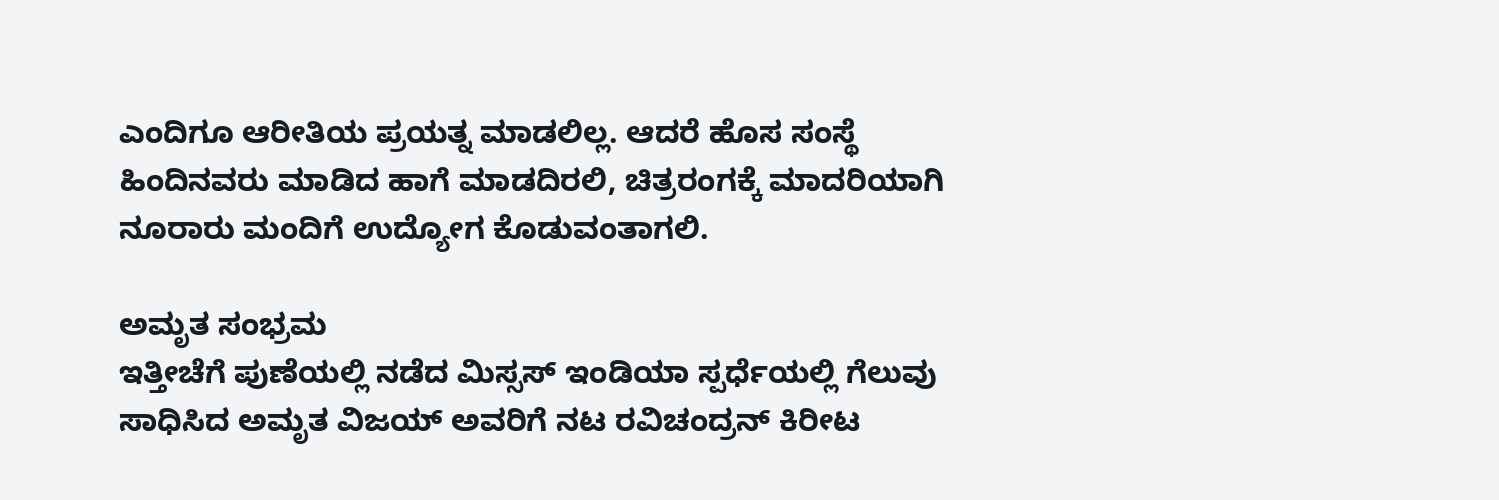ಎಂದಿಗೂ ಆರೀತಿಯ ಪ್ರಯತ್ನ ಮಾಡಲಿಲ್ಲ. ಆದರೆ ಹೊಸ ಸಂಸ್ಥೆ ಹಿಂದಿನವರು ಮಾಡಿದ ಹಾಗೆ ಮಾಡದಿರಲಿ, ಚಿತ್ರರಂಗಕ್ಕೆ ಮಾದರಿಯಾಗಿ ನೂರಾರು ಮಂದಿಗೆ ಉದ್ಯೋಗ ಕೊಡುವಂತಾಗಲಿ.

ಅಮೃತ ಸಂಭ್ರಮ
ಇತ್ತೀಚೆಗೆ ಪುಣೆಯಲ್ಲಿ ನಡೆದ ಮಿಸ್ಸಸ್ ಇಂಡಿಯಾ ಸ್ಪರ್ಧೆಯಲ್ಲಿ ಗೆಲುವು ಸಾಧಿಸಿದ ಅಮೃತ ವಿಜಯ್ ಅವರಿಗೆ ನಟ ರವಿಚಂದ್ರನ್ ಕಿರೀಟ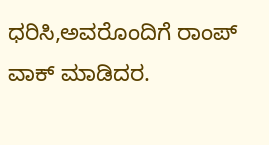ಧರಿಸಿ,ಅವರೊಂದಿಗೆ ರಾಂಪ್ ವಾಕ್ ಮಾಡಿದರ.